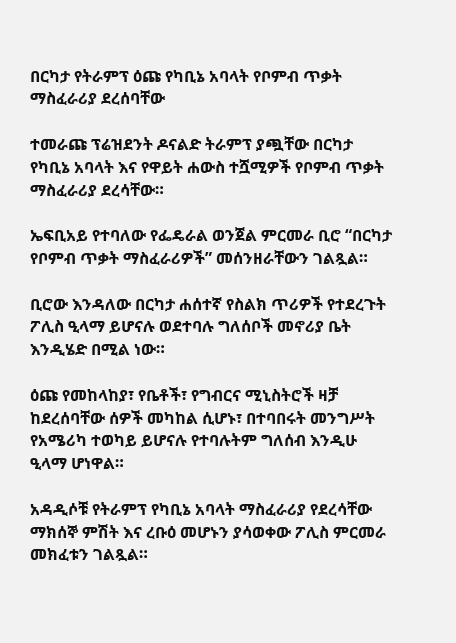በርካታ የትራምፕ ዕጩ የካቢኔ አባላት የቦምብ ጥቃት ማስፈራሪያ ደረሰባቸው

ተመራጩ ፕሬዝደንት ዶናልድ ትራምፕ ያጯቸው በርካታ የካቢኔ አባላት እና የዋይት ሐውስ ተሿሚዎች የቦምብ ጥቃት ማስፈራሪያ ደረሳቸው።

ኤፍቢአይ የተባለው የፌዴራል ወንጀል ምርመራ ቢሮ “በርካታ የቦምብ ጥቃት ማስፈራሪዎች” መሰንዘራቸውን ገልጿል።

ቢሮው እንዳለው በርካታ ሐሰተኛ የስልክ ጥሪዎች የተደረጉት ፖሊስ ዒላማ ይሆናሉ ወደተባሉ ግለሰቦች መኖሪያ ቤት እንዲሄድ በሚል ነው።

ዕጩ የመከላከያ፣ የቤቶች፣ የግብርና ሚኒስትሮች ዛቻ ከደረሰባቸው ሰዎች መካከል ሲሆኑ፣ በተባበሩት መንግሥት የአሜሪካ ተወካይ ይሆናሉ የተባሉትም ግለሰብ እንዲሁ ዒላማ ሆነዋል።

አዳዲሶቹ የትራምፕ የካቢኔ አባላት ማስፈራሪያ የደረሳቸው ማክሰኞ ምሽት እና ረቡዕ መሆኑን ያሳወቀው ፖሊስ ምርመራ መክፈቱን ገልጿል።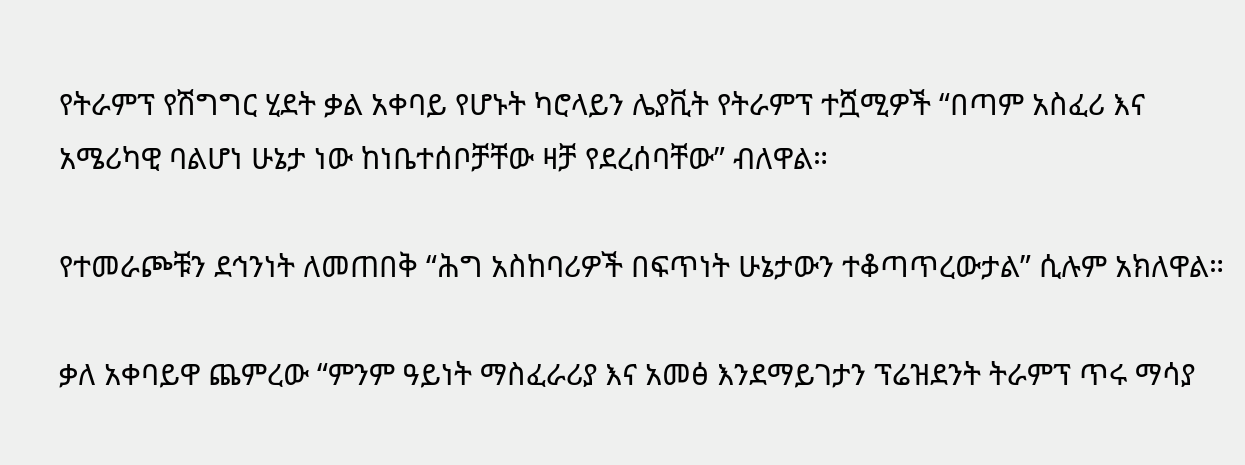የትራምፕ የሽግግር ሂደት ቃል አቀባይ የሆኑት ካሮላይን ሌያቪት የትራምፕ ተሿሚዎች “በጣም አስፈሪ እና አሜሪካዊ ባልሆነ ሁኔታ ነው ከነቤተሰቦቻቸው ዛቻ የደረሰባቸው” ብለዋል።

የተመራጮቹን ደኅንነት ለመጠበቅ “ሕግ አስከባሪዎች በፍጥነት ሁኔታውን ተቆጣጥረውታል” ሲሉም አክለዋል።

ቃለ አቀባይዋ ጨምረው “ምንም ዓይነት ማስፈራሪያ እና አመፅ እንደማይገታን ፕሬዝደንት ትራምፕ ጥሩ ማሳያ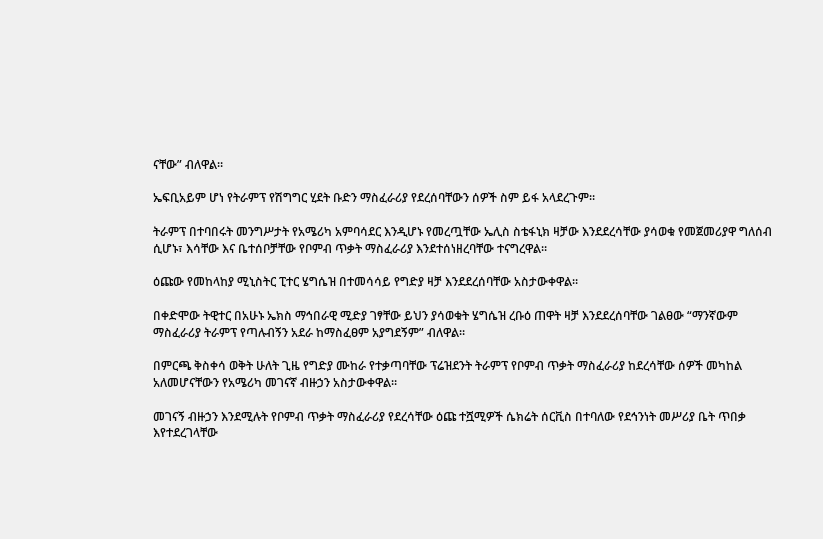ናቸው” ብለዋል።

ኤፍቢአይም ሆነ የትራምፕ የሽግግር ሂደት ቡድን ማስፈራሪያ የደረሰባቸውን ሰዎች ስም ይፋ አላደረጉም።

ትራምፕ በተባበሩት መንግሥታት የአሜሪካ አምባሳደር እንዲሆኑ የመረጧቸው ኤሊስ ስቴፋኒክ ዛቻው እንደደረሳቸው ያሳወቁ የመጀመሪያዋ ግለሰብ ሲሆኑ፣ እሳቸው እና ቤተሰቦቻቸው የቦምብ ጥቃት ማስፈራሪያ እንደተሰነዘረባቸው ተናግረዋል።

ዕጩው የመከላከያ ሚኒስትር ፒተር ሄግሴዝ በተመሳሳይ የግድያ ዛቻ እንደደረሰባቸው አስታውቀዋል።

በቀድሞው ትዊተር በአሁኑ ኤክስ ማኅበራዊ ሚድያ ገፃቸው ይህን ያሳወቁት ሄግሴዝ ረቡዕ ጠዋት ዛቻ እንደደረሰባቸው ገልፀው “ማንኛውም ማስፈራሪያ ትራምፕ የጣሉብኝን አደራ ከማስፈፀም አያግደኝም” ብለዋል።

በምርጫ ቅስቀሳ ወቅት ሁለት ጊዜ የግድያ ሙከራ የተቃጣባቸው ፕሬዝደንት ትራምፕ የቦምብ ጥቃት ማስፈራሪያ ከደረሳቸው ሰዎች መካከል አለመሆናቸውን የአሜሪካ መገናኛ ብዙኃን አስታውቀዋል።

መገናኝ ብዙኃን እንደሚሉት የቦምብ ጥቃት ማስፈራሪያ የደረሳቸው ዕጩ ተሿሚዎች ሴክሬት ሰርቪስ በተባለው የደኅንነት መሥሪያ ቤት ጥበቃ እየተደረገላቸው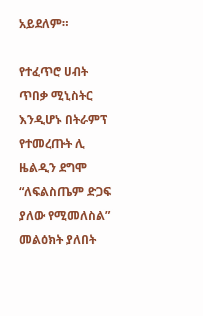አይደለም።

የተፈጥሮ ሀብት ጥበቃ ሚኒስትር እንዲሆኑ በትራምፕ የተመረጡት ሊ ዜልዲን ደግሞ “ለፍልስጤም ድጋፍ ያለው የሚመለስል” መልዕክት ያለበት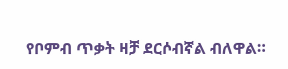የቦምብ ጥቃት ዛቻ ደርሶብኛል ብለዋል።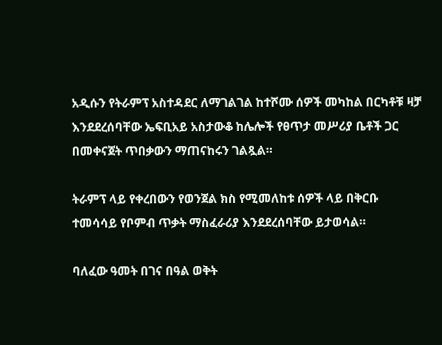አዲሱን የትራምፕ አስተዳደር ለማገልገል ከተሾሙ ሰዎች መካከል በርካቶቹ ዛቻ እንደደረሰባቸው ኤፍቢአይ አስታውቆ ከሌሎች የፀጥታ መሥሪያ ቤቶች ጋር በመቀናጀት ጥበቃውን ማጠናከሩን ገልጿል።

ትራምፕ ላይ የቀረበውን የወንጀል ክስ የሚመለከቱ ሰዎች ላይ በቅርቡ ተመሳሳይ የቦምብ ጥቃት ማስፈራሪያ እንደደረሰባቸው ይታወሳል።

ባለፈው ዓመት በገና በዓል ወቅት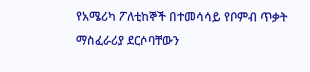የአሜሪካ ፖለቲከኞች በተመሳሳይ የቦምብ ጥቃት ማስፈራሪያ ደርሶባቸውን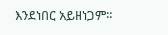እንደነበር አይዘነጋም።